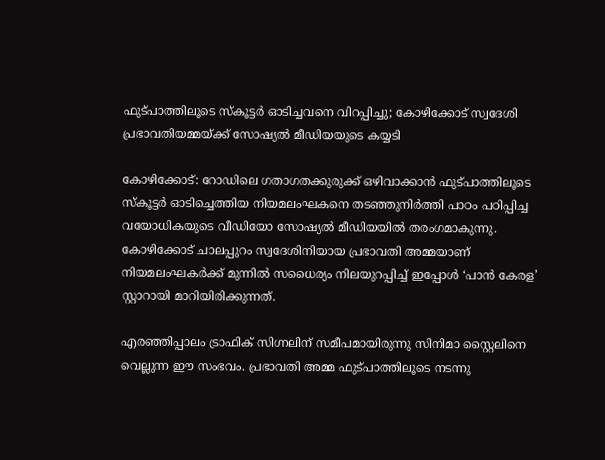ഫുട്പാത്തിലൂടെ സ്കൂട്ടർ ഓടിച്ചവനെ വിറപ്പിച്ചു; കോഴിക്കോട് സ്വദേശി പ്രഭാവതിയമ്മയ്ക്ക് സോഷ്യൽ മീഡിയയുടെ കയ്യടി

കോഴിക്കോട്: റോഡിലെ ഗതാഗതക്കുരുക്ക് ഒഴിവാക്കാൻ ഫുട്പാത്തിലൂടെ സ്കൂട്ടർ ഓടിച്ചെത്തിയ നിയമലംഘകനെ തടഞ്ഞുനിർത്തി പാഠം പഠിപ്പിച്ച വയോധികയുടെ വീഡിയോ സോഷ്യൽ മീഡിയയിൽ തരംഗമാകുന്നു. കോഴിക്കോട് ചാലപ്പുറം സ്വദേശിനിയായ പ്രഭാവതി അമ്മയാണ് നിയമലംഘകർക്ക് മുന്നിൽ സധൈര്യം നിലയുറപ്പിച്ച് ഇപ്പോൾ ‘പാൻ കേരള’ സ്റ്റാറായി മാറിയിരിക്കുന്നത്.

എരഞ്ഞിപ്പാലം ട്രാഫിക് സിഗ്നലിന് സമീപമായിരുന്നു സിനിമാ സ്റ്റൈലിനെ വെല്ലുന്ന ഈ സംഭവം. പ്രഭാവതി അമ്മ ഫുട്പാത്തിലൂടെ നടന്നു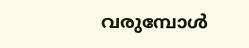വരുമ്പോൾ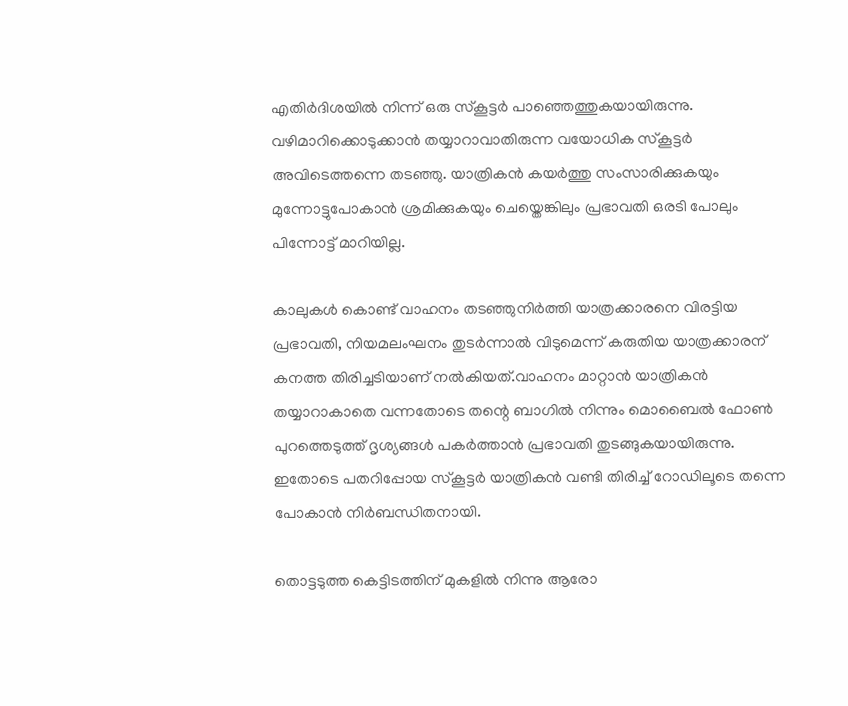എതിർദിശയിൽ നിന്ന് ഒരു സ്കൂട്ടർ പാഞ്ഞെത്തുകയായിരുന്നു. വഴിമാറിക്കൊടുക്കാൻ തയ്യാറാവാതിരുന്ന വയോധിക സ്കൂട്ടർ അവിടെത്തന്നെ തടഞ്ഞു. യാത്രികൻ കയർത്തു സംസാരിക്കുകയും മുന്നോട്ടുപോകാൻ ശ്രമിക്കുകയും ചെയ്തെങ്കിലും പ്രഭാവതി ഒരടി പോലും പിന്നോട്ട് മാറിയില്ല.

കാലുകൾ കൊണ്ട് വാഹനം തടഞ്ഞുനിർത്തി യാത്രക്കാരനെ വിരട്ടിയ പ്രഭാവതി, നിയമലംഘനം തുടർന്നാൽ വിടുമെന്ന് കരുതിയ യാത്രക്കാരന് കനത്ത തിരിച്ചടിയാണ് നൽകിയത്.വാഹനം മാറ്റാൻ യാത്രികൻ തയ്യാറാകാതെ വന്നതോടെ തന്റെ ബാഗിൽ നിന്നും മൊബൈൽ ഫോൺ പുറത്തെടുത്ത് ദൃശ്യങ്ങൾ പകർത്താൻ പ്രഭാവതി തുടങ്ങുകയായിരുന്നു. ഇതോടെ പതറിപ്പോയ സ്കൂട്ടർ യാത്രികൻ വണ്ടി തിരിച്ച് റോഡിലൂടെ തന്നെ പോകാൻ നിർബന്ധിതനായി.

തൊട്ടടുത്ത കെട്ടിടത്തിന് മുകളിൽ നിന്നു ആരോ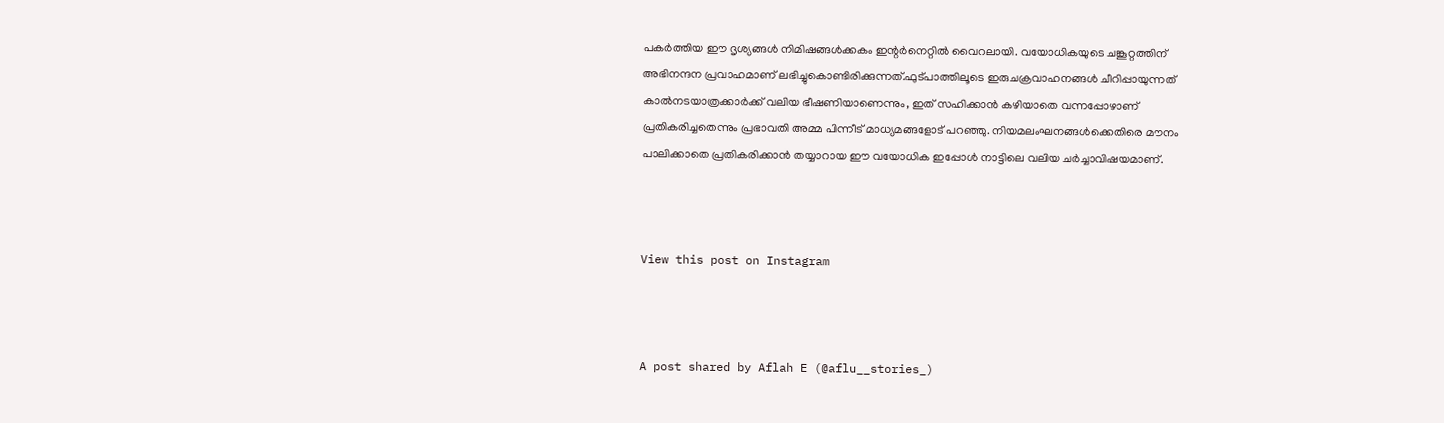പകർത്തിയ ഈ ദൃശ്യങ്ങൾ നിമിഷങ്ങൾക്കകം ഇന്റർനെറ്റിൽ വൈറലായി. വയോധികയുടെ ചങ്കൂറ്റത്തിന് അഭിനന്ദന പ്രവാഹമാണ് ലഭിച്ചുകൊണ്ടിരിക്കുന്നത്.ഫുട്പാത്തിലൂടെ ഇരുചക്രവാഹനങ്ങൾ ചീറിപ്പായുന്നത് കാൽനടയാത്രക്കാർക്ക് വലിയ ഭീഷണിയാണെന്നും, ഇത് സഹിക്കാൻ കഴിയാതെ വന്നപ്പോഴാണ് പ്രതികരിച്ചതെന്നും പ്രഭാവതി അമ്മ പിന്നീട് മാധ്യമങ്ങളോട് പറഞ്ഞു. നിയമലംഘനങ്ങൾക്കെതിരെ മൗനം പാലിക്കാതെ പ്രതികരിക്കാൻ തയ്യാറായ ഈ വയോധിക ഇപ്പോൾ നാട്ടിലെ വലിയ ചർച്ചാവിഷയമാണ്.



View this post on Instagram



A post shared by Aflah E (@aflu__stories_)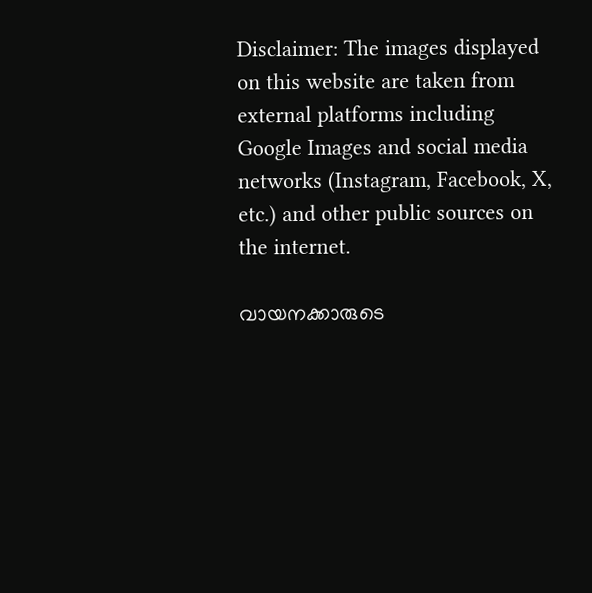Disclaimer: The images displayed on this website are taken from external platforms including Google Images and social media networks (Instagram, Facebook, X, etc.) and other public sources on the internet.

വായനക്കാരുടെ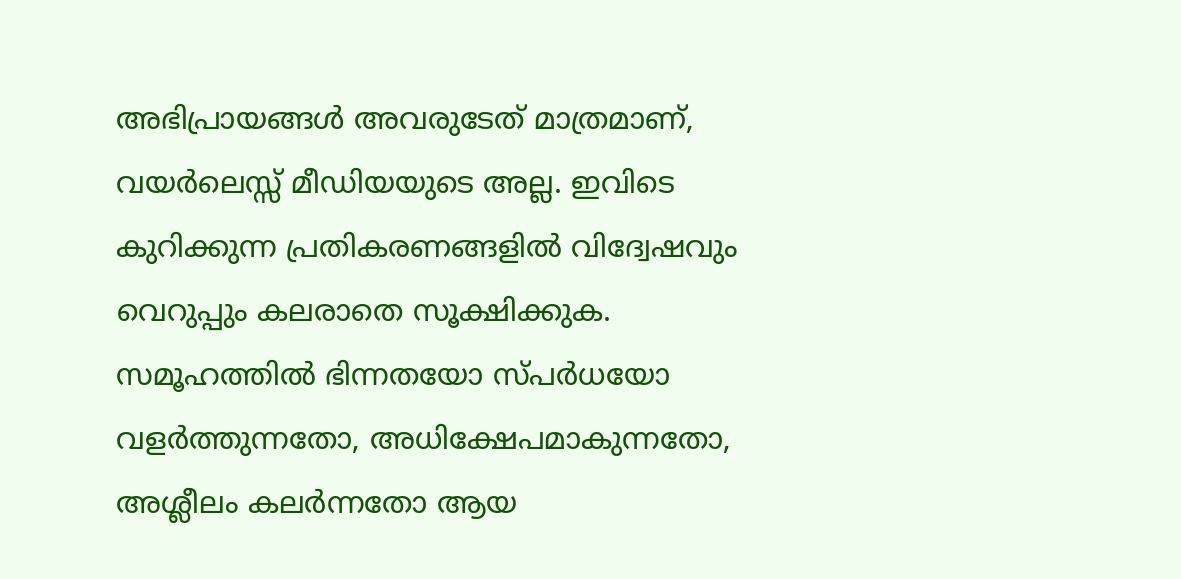അഭിപ്രായങ്ങള്‍ അവരുടേത് മാത്രമാണ്, വയർലെസ്സ് മീഡിയയുടെ അല്ല. ഇവിടെ കുറിക്കുന്ന പ്രതികരണങ്ങളിൽ വിദ്വേഷവും വെറുപ്പും കലരാതെ സൂക്ഷിക്കുക. സമൂഹത്തിൽ ഭിന്നതയോ സ്‌പർധയോ വളർത്തുന്നതോ, അധിക്ഷേപമാകുന്നതോ, അശ്ലീലം കലർന്നതോ ആയ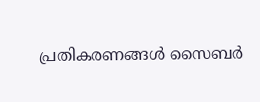പ്രതികരണങ്ങൾ സൈബർ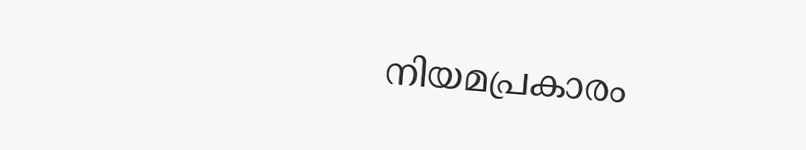നിയമപ്രകാരം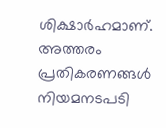ശിക്ഷാർഹമാണ്. അത്തരം പ്രതികരണങ്ങൾ നിയമനടപടി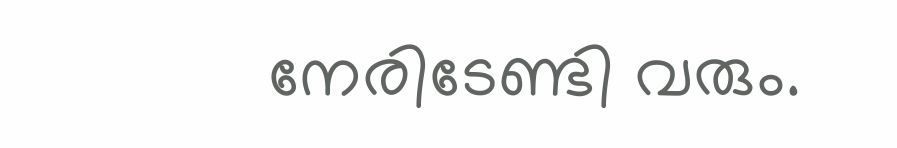നേരിടേണ്ടി വരും.